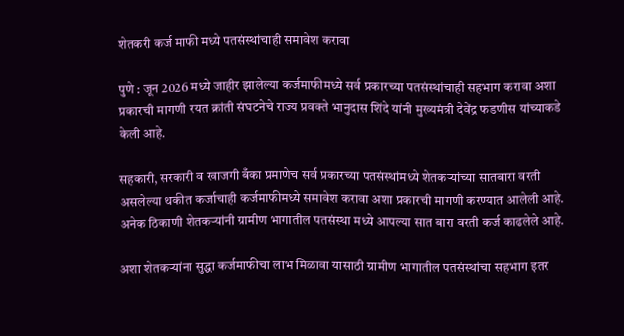शेतकरी कर्ज माफी मध्ये पतसंस्थांचाही समावेश करावा

पुणे : जून 2026 मध्ये जाहीर झालेल्या कर्जमाफीमध्ये सर्व प्रकारच्या पतसंस्थांचाही सहभाग करावा अशा प्रकारची मागणी रयत क्रांती संघटनेचे राज्य प्रवक्ते भानुदास शिंदे यांनी मुख्यमंत्री देवेंद्र फडणीस यांच्याकडे केली आहे.

सहकारी, सरकारी व खाजगी बँका प्रमाणेच सर्व प्रकारच्या पतसंस्थांमध्ये शेतकऱ्यांच्या सातबारा वरती असलेल्या थकीत कर्जाचाही कर्जमाफीमध्ये समावेश करावा अशा प्रकारची मागणी करण्यात आलेली आहे. अनेक ठिकाणी शेतकऱ्यांनी ग्रामीण भागातील पतसंस्था मध्ये आपल्या सात बारा वरती कर्ज काढलेले आहे.

अशा शेतकऱ्यांना सुद्धा कर्जमाफीचा लाभ मिळावा यासाठी ग्रामीण भागातील पतसंस्थांचा सहभाग इतर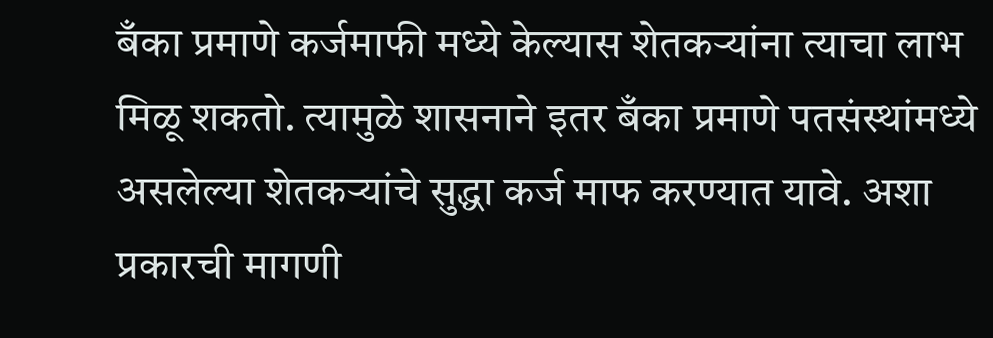बँका प्रमाणे कर्जमाफी मध्ये केल्यास शेतकऱ्यांना त्याचा लाभ मिळू शकतो. त्यामुळे शासनाने इतर बँका प्रमाणे पतसंस्थांमध्ये असलेल्या शेतकऱ्यांचे सुद्धा कर्ज माफ करण्यात यावे. अशा प्रकारची मागणी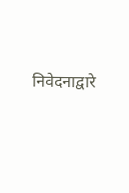निवेदनाद्वारे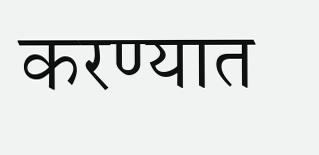करण्यात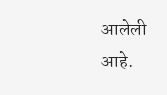आलेली आहे.